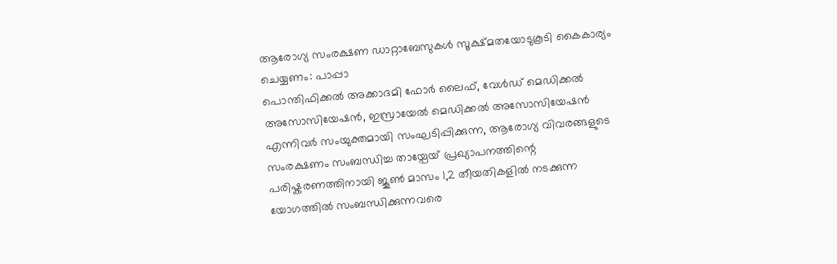ആരോഗ്യ സംരക്ഷണ ഡാറ്റാബേസുകൾ സൂക്ഷ്മതയോടുകൂടി കൈകാര്യം ചെയ്യണം: പാപ്പാ
പൊന്തിഫിക്കൽ അക്കാദമി ഫോർ ലൈഫ്, വേൾഡ് മെഡിക്കൽ അസോസിയേഷൻ, ഇസ്രായേൽ മെഡിക്കൽ അസോസിയേഷൻ എന്നിവർ സംയുക്തമായി സംഘടിപ്പിക്കുന്ന, ആരോഗ്യ വിവരങ്ങളുടെ സംരക്ഷണം സംബന്ധിച്ച തായ്പേയ് പ്രഖ്യാപനത്തിന്റെ പരിഷ്കരണത്തിനായി ജൂൺ മാസം 1,2 തീയതികളിൽ നടക്കുന്ന യോഗത്തിൽ സംബന്ധിക്കുന്നവരെ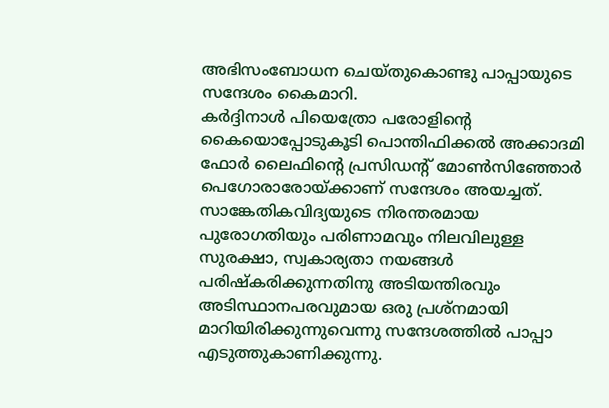അഭിസംബോധന ചെയ്തുകൊണ്ടു പാപ്പായുടെ സന്ദേശം കൈമാറി.
കർദ്ദിനാൾ പിയെത്രോ പരോളിന്റെ കൈയൊപ്പോടുകൂടി പൊന്തിഫിക്കൽ അക്കാദമി ഫോർ ലൈഫിന്റെ പ്രസിഡന്റ് മോൺസിഞ്ഞോർ പെഗോരാരോയ്ക്കാണ് സന്ദേശം അയച്ചത്. സാങ്കേതികവിദ്യയുടെ നിരന്തരമായ പുരോഗതിയും പരിണാമവും നിലവിലുള്ള സുരക്ഷാ, സ്വകാര്യതാ നയങ്ങൾ പരിഷ്കരിക്കുന്നതിനു അടിയന്തിരവും അടിസ്ഥാനപരവുമായ ഒരു പ്രശ്നമായി മാറിയിരിക്കുന്നുവെന്നു സന്ദേശത്തിൽ പാപ്പാ എടുത്തുകാണിക്കുന്നു.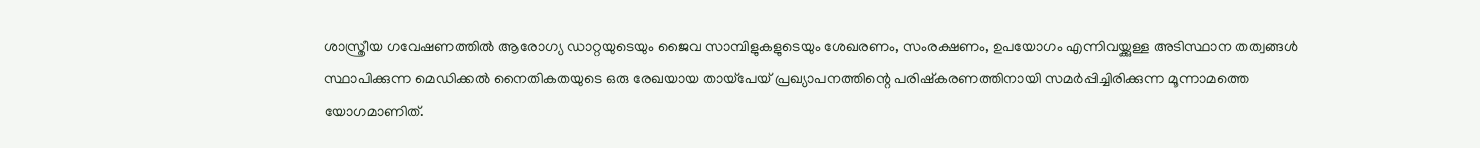ശാസ്ത്രീയ ഗവേഷണത്തിൽ ആരോഗ്യ ഡാറ്റയുടെയും ജൈവ സാമ്പിളുകളുടെയും ശേഖരണം, സംരക്ഷണം, ഉപയോഗം എന്നിവയ്ക്കുള്ള അടിസ്ഥാന തത്വങ്ങൾ സ്ഥാപിക്കുന്ന മെഡിക്കൽ നൈതികതയുടെ ഒരു രേഖയായ തായ്പേയ് പ്രഖ്യാപനത്തിന്റെ പരിഷ്കരണത്തിനായി സമർപ്പിച്ചിരിക്കുന്ന മൂന്നാമത്തെ യോഗമാണിത്.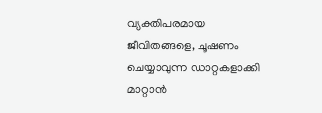വ്യക്തിപരമായ ജീവിതങ്ങളെ, ചൂഷണം ചെയ്യാവുന്ന ഡാറ്റകളാക്കി മാറ്റാൻ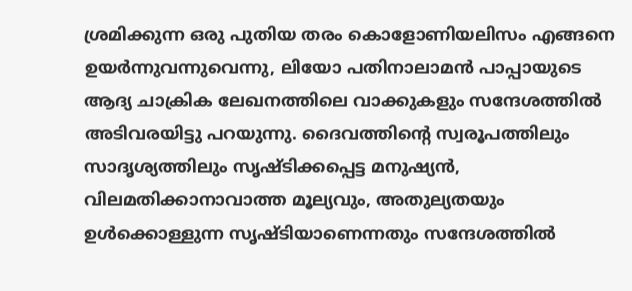ശ്രമിക്കുന്ന ഒരു പുതിയ തരം കൊളോണിയലിസം എങ്ങനെ ഉയർന്നുവന്നുവെന്നു, ലിയോ പതിനാലാമൻ പാപ്പായുടെ ആദ്യ ചാക്രിക ലേഖനത്തിലെ വാക്കുകളും സന്ദേശത്തിൽ അടിവരയിട്ടു പറയുന്നു. ദൈവത്തിന്റെ സ്വരൂപത്തിലും സാദൃശ്യത്തിലും സൃഷ്ടിക്കപ്പെട്ട മനുഷ്യൻ, വിലമതിക്കാനാവാത്ത മൂല്യവും, അതുല്യതയും ഉൾക്കൊള്ളുന്ന സൃഷ്ടിയാണെന്നതും സന്ദേശത്തിൽ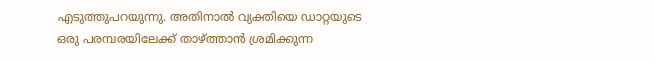എടുത്തുപറയുന്നു. അതിനാൽ വ്യക്തിയെ ഡാറ്റയുടെ ഒരു പരമ്പരയിലേക്ക് താഴ്ത്താൻ ശ്രമിക്കുന്ന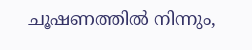ചൂഷണത്തിൽ നിന്നും,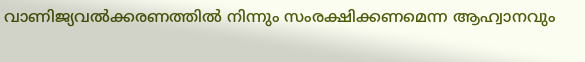വാണിജ്യവൽക്കരണത്തിൽ നിന്നും സംരക്ഷിക്കണമെന്ന ആഹ്വാനവും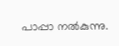പാപ്പാ നൽകുന്നു.